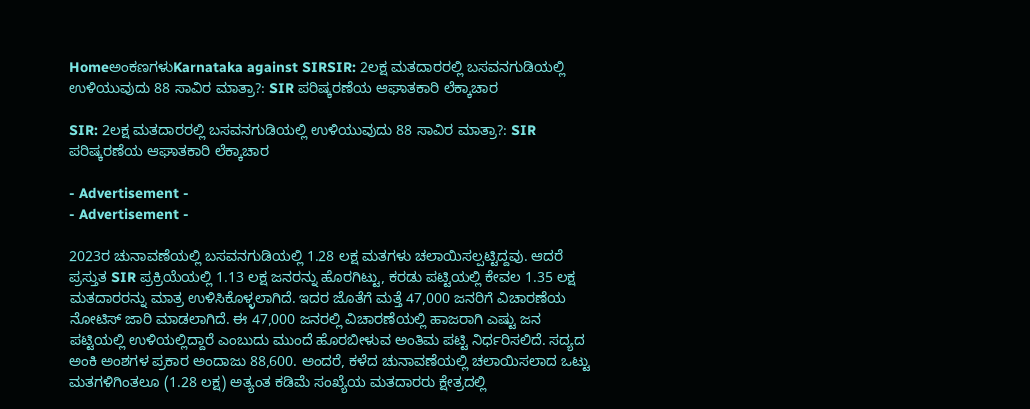HomeಅಂಕಣಗಳುKarnataka against SIRSIR: 2ಲಕ್ಷ ಮತದಾರರಲ್ಲಿ ಬಸವನಗುಡಿಯಲ್ಲಿ ಉಳಿಯುವುದು 88 ಸಾವಿರ ಮಾತ್ರಾ?: SIR ಪರಿಷ್ಕರಣೆಯ ಆಘಾತಕಾರಿ ಲೆಕ್ಕಾಚಾರ

SIR: 2ಲಕ್ಷ ಮತದಾರರಲ್ಲಿ ಬಸವನಗುಡಿಯಲ್ಲಿ ಉಳಿಯುವುದು 88 ಸಾವಿರ ಮಾತ್ರಾ?: SIR ಪರಿಷ್ಕರಣೆಯ ಆಘಾತಕಾರಿ ಲೆಕ್ಕಾಚಾರ

- Advertisement -
- Advertisement -

2023ರ ಚುನಾವಣೆಯಲ್ಲಿ ಬಸವನಗುಡಿಯಲ್ಲಿ 1.28 ಲಕ್ಷ ಮತಗಳು ಚಲಾಯಿಸಲ್ಪಟ್ಟಿದ್ದವು. ಆದರೆ ಪ್ರಸ್ತುತ SIR ಪ್ರಕ್ರಿಯೆಯಲ್ಲಿ 1.13 ಲಕ್ಷ ಜನರನ್ನು ಹೊರಗಿಟ್ಟು, ಕರಡು ಪಟ್ಟಿಯಲ್ಲಿ ಕೇವಲ 1.35 ಲಕ್ಷ ಮತದಾರರನ್ನು ಮಾತ್ರ ಉಳಿಸಿಕೊಳ್ಳಲಾಗಿದೆ. ಇದರ ಜೊತೆಗೆ ಮತ್ತೆ 47,000 ಜನರಿಗೆ ವಿಚಾರಣೆಯ ನೋಟಿಸ್ ಜಾರಿ ಮಾಡಲಾಗಿದೆ. ಈ 47,000 ಜನರಲ್ಲಿ ವಿಚಾರಣೆಯಲ್ಲಿ ಹಾಜರಾಗಿ ಎಷ್ಟು ಜನ ಪಟ್ಟಿಯಲ್ಲಿ ಉಳಿಯಲ್ಲಿದ್ದಾರೆ ಎಂಬುದು ಮುಂದೆ ಹೊರಬೀಳುವ ಅಂತಿಮ ಪಟ್ಟಿ ನಿರ್ಧರಿಸಲಿದೆ. ಸದ್ಯದ ಅಂಕಿ ಅಂಶಗಳ ಪ್ರಕಾರ ಅಂದಾಜು 88,600. ಅಂದರೆ, ಕಳೆದ ಚುನಾವಣೆಯಲ್ಲಿ ಚಲಾಯಿಸಲಾದ ಒಟ್ಟು ಮತಗಳಿಗಿಂತಲೂ (1.28 ಲಕ್ಷ) ಅತ್ಯಂತ ಕಡಿಮೆ ಸಂಖ್ಯೆಯ ಮತದಾರರು ಕ್ಷೇತ್ರದಲ್ಲಿ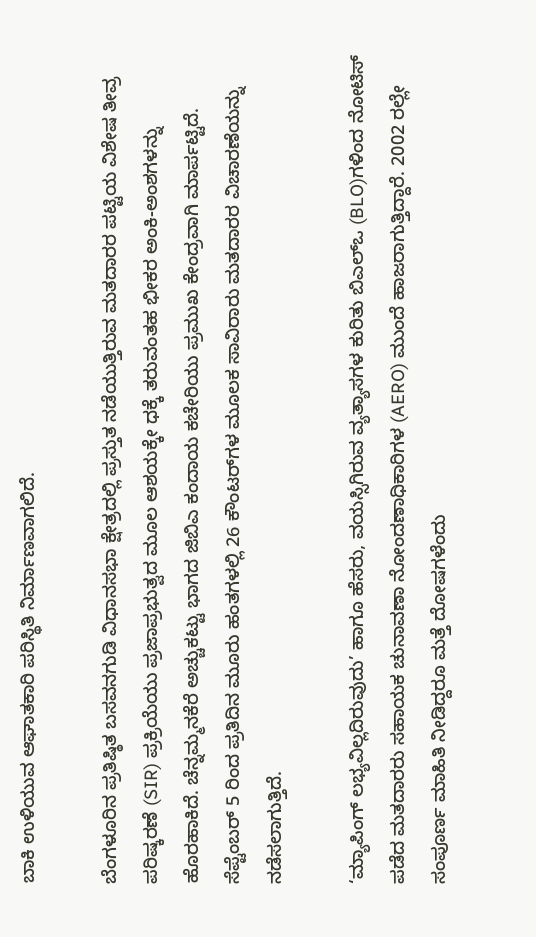ಬಾಕಿ ಉಳಿಯುವ ಆಘಾತಕಾರಿ ಪರಿಸ್ಥಿತಿ ನಿರ್ಮಾಣವಾಗಲಿದೆ.

ಬೆಂಗಳೂರಿನ ಪ್ರತಿಷ್ಠಿತ ಬಸವನಗುಡಿ ವಿಧಾನಸಭಾ ಕ್ಷೇತ್ರದಲ್ಲಿ ಪ್ರಸ್ತುತ ನಡೆಯುತ್ತಿರುವ ಮತದಾರರ ಪಟ್ಟಿಯ ವಿಶೇಷ ತೀವ್ರ ಪರಿಷ್ಕರಣೆ (SIR) ಪ್ರಕ್ರಿಯೆಯು ಪ್ರಜಾಪ್ರಭುತ್ವದ ಮೂಲ ಆಶಯಕ್ಕೇ ಧಕ್ಕೆ ತರುವಂತಹ ಭೀಕರ ಅಂಕಿ-ಅಂಶಗಳನ್ನು ಹೊರಹಾಕಿದೆ. ಚೆನ್ನಮ್ಮನಕೆರೆ ಅಚ್ಚುಕಟ್ಟು ಭಾಗದ ಜಿಬಿಎ ಕಂದಾಯ ಕಚೇರಿಯು ಪ್ರಮುಖ ಕೇಂದ್ರವಾಗಿ ಮಾರ್ಪಟ್ಟಿದೆ. ಸೆಪ್ಟೆಂಬರ್ 5 ರಿಂದ ಪ್ರತಿದಿನ ಮೂರು ಹಂತಗಳಲ್ಲಿ 26 ಕೌಂಟರ್‌ಗಳ ಮೂಲಕ ಸಾವಿರಾರು ಮತದಾರರ ವಿಚಾರಣೆಯನ್ನು ನಡೆಸಲಾಗುತ್ತಿದೆ.

‘ಮ್ಯಾಪಿಂಗ್ ಲಭ್ಯವಿಲ್ಲದಿರುವುದು’ ಹಾಗೂ ಹೆಸರು, ವಯಸ್ಸಿಗಿರುವ ವ್ಯತ್ಯಾಸಗಳ ಕುರಿತು ಬಿಎಲ್‌ಒ (BLO)ಗಳಿಂದ ನೋಟಿಸ್ ಪಡೆದ ಮತದಾರರು ಸಹಾಯಕ ಚುನಾವಣಾ ನೋಂದಣಾಧಿಕಾರಿಗಳ (AERO) ಮುಂದೆ ಹಾಜರಾಗುತ್ತಿದ್ದಾರೆ. 2002 ರಲ್ಲೇ ಸಂಪೂರ್ಣ ಮಾಹಿತಿ ನೀಡಿದ್ದರೂ ಮತ್ತೆ ದೋಷಗಳೆಂದು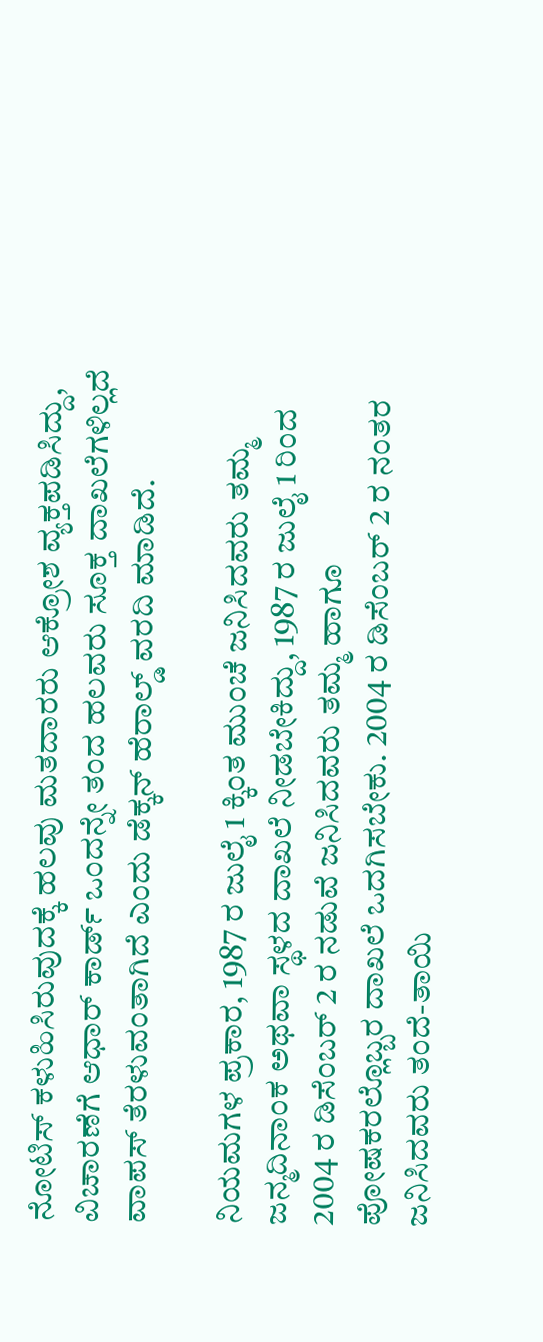ನೋಟಿಸ್ ಕಳುಹಿಸಿರುವುದಕ್ಕೆ ಹಲವು ಮತದಾರರು ಆಕ್ರೋಶ ವ್ಯಕ್ತಪಡಿಸಿದ್ದು, ವಿಚಾರಣೆಗೆ ಆಧಾರ್ ಕಾರ್ಡ್ ಒಂದನ್ನೇ ತಂದ ಹಲವರು ಸೂಕ್ತ ದಾಖಲೆಗಳಿಲ್ಲದೆ ವಾಪಸ್ ತೆರಳುವಂತಾಗಿದೆ ಎಂದು ಡೆಕ್ಕನ್ ಹೆರಾಲ್ಡ್‌ ವರದಿ ಮಾಡಿದೆ.

ನಿಯಮಗಳ ಪ್ರಕಾರ, 1987 ರ ಜುಲೈ 1 ಕ್ಕಿಂತ ಮುಂಚೆ ಜನಿಸಿದವರು ತಮ್ಮ ಜನ್ಮದಿನಾಂಕ ಅಥವಾ ಸ್ಥಳದ ದಾಖಲೆ ನೀಡಬೇಕಿದ್ದು, 1987 ರ ಜುಲೈ 1 ರಿಂದ 2004 ರ ಡಿಸೆಂಬರ್ 2 ರ ನಡುವೆ ಜನಿಸಿದವರು ತಮ್ಮ ಹಾಗೂ ಪೋಷಕರಲ್ಲೊಬ್ಬರ ದಾಖಲೆ ಒದಗಿಸಬೇಕು. 2004 ರ ಡಿಸೆಂಬರ್ 2 ರ ನಂತರ ಜನಿಸಿದವರು ತಂದೆ-ತಾಯಿ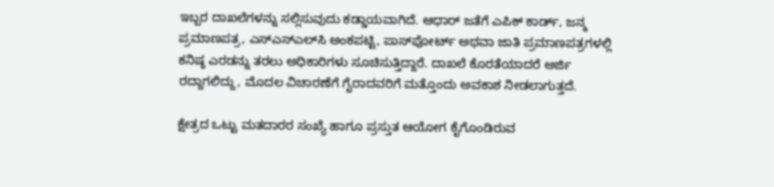ಇಬ್ಬರ ದಾಖಲೆಗಳನ್ನು ಸಲ್ಲಿಸುವುದು ಕಡ್ಡಾಯವಾಗಿದೆ. ಆಧಾರ್ ಜತೆಗೆ ಎಪಿಕ್ ಕಾರ್ಡ್, ಜನ್ಮ ಪ್ರಮಾಣಪತ್ರ, ಎಸ್‌ಎಸ್‌ಎಲ್‌ಸಿ ಅಂಕಪಟ್ಟಿ, ಪಾಸ್‌ಪೋರ್ಟ್ ಅಥವಾ ಜಾತಿ ಪ್ರಮಾಣಪತ್ರಗಳಲ್ಲಿ ಕನಿಷ್ಠ ಎರಡನ್ನು ತರಲು ಅಧಿಕಾರಿಗಳು ಸೂಚಿಸುತ್ತಿದ್ದಾರೆ. ದಾಖಲೆ ಕೊರತೆಯಾದರೆ ಅರ್ಜಿ ರದ್ದಾಗಲಿದ್ದು, ಮೊದಲ ವಿಚಾರಣೆಗೆ ಗೈರಾದವರಿಗೆ ಮತ್ತೊಂದು ಅವಕಾಶ ನೀಡಲಾಗುತ್ತದೆ.

ಕ್ಷೇತ್ರದ ಒಟ್ಟು ಮತದಾರರ ಸಂಖ್ಯೆ ಹಾಗೂ ಪ್ರಸ್ತುತ ಆಯೋಗ ಕೈಗೊಂಡಿರುವ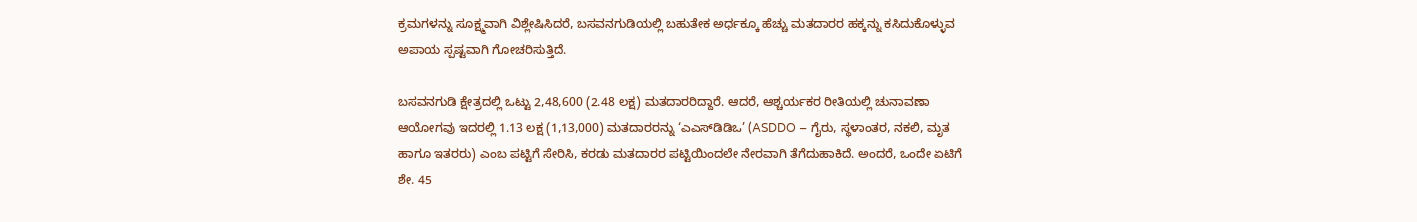ಕ್ರಮಗಳನ್ನು ಸೂಕ್ಷ್ಮವಾಗಿ ವಿಶ್ಲೇಷಿಸಿದರೆ, ಬಸವನಗುಡಿಯಲ್ಲಿ ಬಹುತೇಕ ಅರ್ಧಕ್ಕೂ ಹೆಚ್ಚು ಮತದಾರರ ಹಕ್ಕನ್ನು ಕಸಿದುಕೊಳ್ಳುವ ಅಪಾಯ ಸ್ಪಷ್ಟವಾಗಿ ಗೋಚರಿಸುತ್ತಿದೆ.

ಬಸವನಗುಡಿ ಕ್ಷೇತ್ರದಲ್ಲಿ ಒಟ್ಟು 2,48,600 (2.48 ಲಕ್ಷ) ಮತದಾರರಿದ್ದಾರೆ. ಆದರೆ, ಆಶ್ಚರ್ಯಕರ ರೀತಿಯಲ್ಲಿ ಚುನಾವಣಾ ಆಯೋಗವು ಇದರಲ್ಲಿ 1.13 ಲಕ್ಷ (1,13,000) ಮತದಾರರನ್ನು ‘ಎಎಸ್‌ಡಿಡಿಒ’ (ASDDO – ಗೈರು, ಸ್ಥಳಾಂತರ, ನಕಲಿ, ಮೃತ ಹಾಗೂ ಇತರರು) ಎಂಬ ಪಟ್ಟಿಗೆ ಸೇರಿಸಿ, ಕರಡು ಮತದಾರರ ಪಟ್ಟಿಯಿಂದಲೇ ನೇರವಾಗಿ ತೆಗೆದುಹಾಕಿದೆ. ಅಂದರೆ, ಒಂದೇ ಏಟಿಗೆ ಶೇ. 45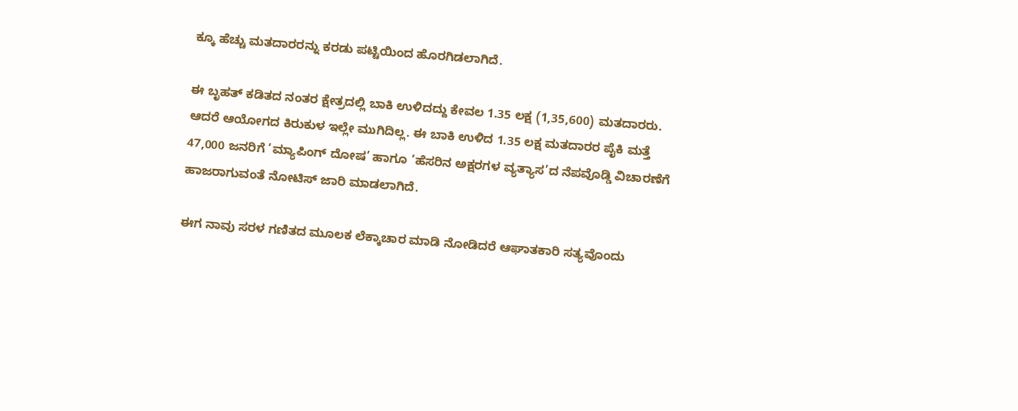ಕ್ಕೂ ಹೆಚ್ಚು ಮತದಾರರನ್ನು ಕರಡು ಪಟ್ಟಿಯಿಂದ ಹೊರಗಿಡಲಾಗಿದೆ.

ಈ ಬೃಹತ್ ಕಡಿತದ ನಂತರ ಕ್ಷೇತ್ರದಲ್ಲಿ ಬಾಕಿ ಉಳಿದದ್ದು ಕೇವಲ 1.35 ಲಕ್ಷ (1,35,600) ಮತದಾರರು. ಆದರೆ ಆಯೋಗದ ಕಿರುಕುಳ ಇಲ್ಲೇ ಮುಗಿದಿಲ್ಲ. ಈ ಬಾಕಿ ಉಳಿದ 1.35 ಲಕ್ಷ ಮತದಾರರ ಪೈಕಿ ಮತ್ತೆ 47,000 ಜನರಿಗೆ ‘ಮ್ಯಾಪಿಂಗ್ ದೋಷ’ ಹಾಗೂ ‘ಹೆಸರಿನ ಅಕ್ಷರಗಳ ವ್ಯತ್ಯಾಸ’ದ ನೆಪವೊಡ್ಡಿ ವಿಚಾರಣೆಗೆ ಹಾಜರಾಗುವಂತೆ ನೋಟಿಸ್ ಜಾರಿ ಮಾಡಲಾಗಿದೆ.

ಈಗ ನಾವು ಸರಳ ಗಣಿತದ ಮೂಲಕ ಲೆಕ್ಕಾಚಾರ ಮಾಡಿ ನೋಡಿದರೆ ಆಘಾತಕಾರಿ ಸತ್ಯವೊಂದು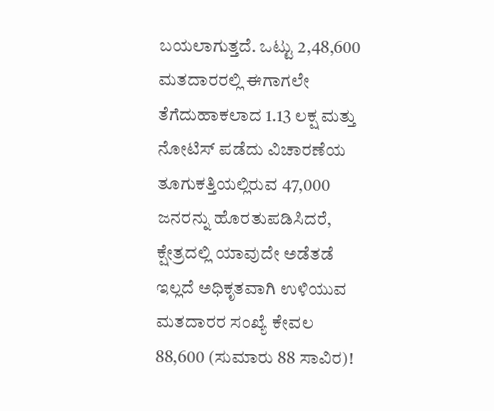ಬಯಲಾಗುತ್ತದೆ. ಒಟ್ಟು 2,48,600 ಮತದಾರರಲ್ಲಿ ಈಗಾಗಲೇ ತೆಗೆದುಹಾಕಲಾದ 1.13 ಲಕ್ಷ ಮತ್ತು ನೋಟಿಸ್ ಪಡೆದು ವಿಚಾರಣೆಯ ತೂಗುಕತ್ತಿಯಲ್ಲಿರುವ 47,000 ಜನರನ್ನು ಹೊರತುಪಡಿಸಿದರೆ, ಕ್ಷೇತ್ರದಲ್ಲಿ ಯಾವುದೇ ಅಡೆತಡೆ ಇಲ್ಲದೆ ಅಧಿಕೃತವಾಗಿ ಉಳಿಯುವ ಮತದಾರರ ಸಂಖ್ಯೆ ಕೇವಲ 88,600 (ಸುಮಾರು 88 ಸಾವಿರ)!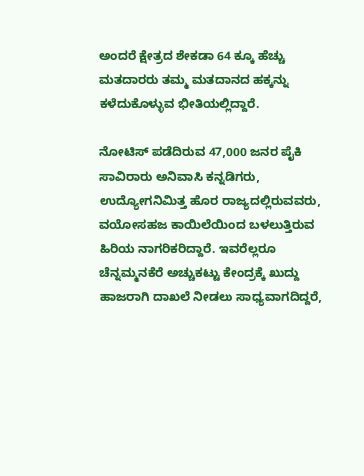ಅಂದರೆ ಕ್ಷೇತ್ರದ ಶೇಕಡಾ 64 ಕ್ಕೂ ಹೆಚ್ಚು ಮತದಾರರು ತಮ್ಮ ಮತದಾನದ ಹಕ್ಕನ್ನು ಕಳೆದುಕೊಳ್ಳುವ ಭೀತಿಯಲ್ಲಿದ್ದಾರೆ.

ನೋಟಿಸ್ ಪಡೆದಿರುವ 47,000 ಜನರ ಪೈಕಿ ಸಾವಿರಾರು ಅನಿವಾಸಿ ಕನ್ನಡಿಗರು, ಉದ್ಯೋಗನಿಮಿತ್ತ ಹೊರ ರಾಜ್ಯದಲ್ಲಿರುವವರು, ವಯೋಸಹಜ ಕಾಯಿಲೆಯಿಂದ ಬಳಲುತ್ತಿರುವ ಹಿರಿಯ ನಾಗರಿಕರಿದ್ದಾರೆ. ಇವರೆಲ್ಲರೂ ಚೆನ್ನಮ್ಮನಕೆರೆ ಅಚ್ಚುಕಟ್ಟು ಕೇಂದ್ರಕ್ಕೆ ಖುದ್ದು ಹಾಜರಾಗಿ ದಾಖಲೆ ನೀಡಲು ಸಾಧ್ಯವಾಗದಿದ್ದರೆ,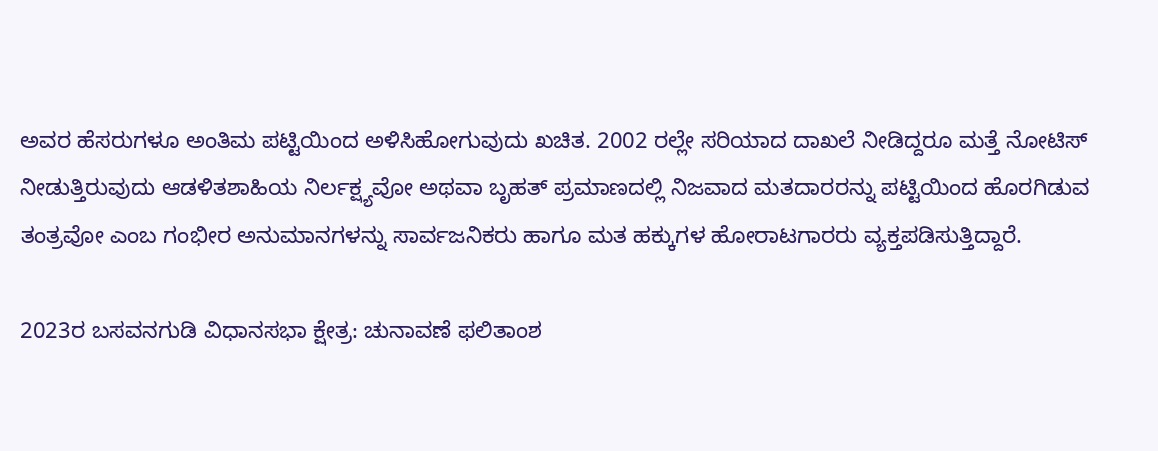ಅವರ ಹೆಸರುಗಳೂ ಅಂತಿಮ ಪಟ್ಟಿಯಿಂದ ಅಳಿಸಿಹೋಗುವುದು ಖಚಿತ. 2002 ರಲ್ಲೇ ಸರಿಯಾದ ದಾಖಲೆ ನೀಡಿದ್ದರೂ ಮತ್ತೆ ನೋಟಿಸ್ ನೀಡುತ್ತಿರುವುದು ಆಡಳಿತಶಾಹಿಯ ನಿರ್ಲಕ್ಷ್ಯವೋ ಅಥವಾ ಬೃಹತ್ ಪ್ರಮಾಣದಲ್ಲಿ ನಿಜವಾದ ಮತದಾರರನ್ನು ಪಟ್ಟಿಯಿಂದ ಹೊರಗಿಡುವ ತಂತ್ರವೋ ಎಂಬ ಗಂಭೀರ ಅನುಮಾನಗಳನ್ನು ಸಾರ್ವಜನಿಕರು ಹಾಗೂ ಮತ ಹಕ್ಕುಗಳ ಹೋರಾಟಗಾರರು ವ್ಯಕ್ತಪಡಿಸುತ್ತಿದ್ದಾರೆ.

2023ರ ಬಸವನಗುಡಿ ವಿಧಾನಸಭಾ ಕ್ಷೇತ್ರ: ಚುನಾವಣೆ ಫಲಿತಾಂಶ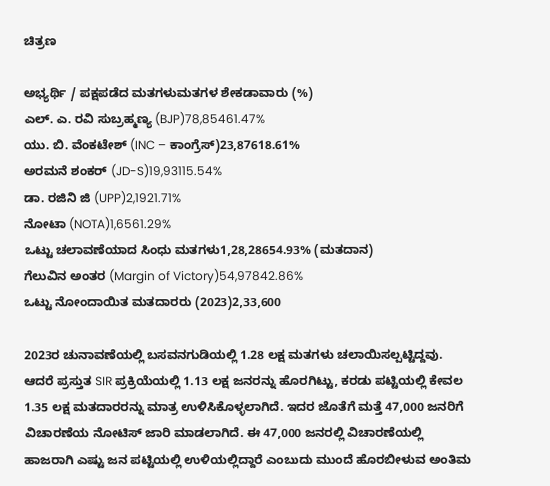ಚಿತ್ರಣ

ಅಭ್ಯರ್ಥಿ / ಪಕ್ಷಪಡೆದ ಮತಗಳುಮತಗಳ ಶೇಕಡಾವಾರು (%)
ಎಲ್. ಎ. ರವಿ ಸುಬ್ರಹ್ಮಣ್ಯ (BJP)78,85461.47%
ಯು. ಬಿ. ವೆಂಕಟೇಶ್ (INC – ಕಾಂಗ್ರೆಸ್)23,87618.61%
ಅರಮನೆ ಶಂಕರ್ (JD-S)19,93115.54%
ಡಾ. ರಜಿನಿ ಜಿ (UPP)2,1921.71%
ನೋಟಾ (NOTA)1,6561.29%
ಒಟ್ಟು ಚಲಾವಣೆಯಾದ ಸಿಂಧು ಮತಗಳು1,28,28654.93% (ಮತದಾನ)
ಗೆಲುವಿನ ಅಂತರ (Margin of Victory)54,97842.86%
ಒಟ್ಟು ನೋಂದಾಯಿತ ಮತದಾರರು (2023)2,33,600

2023ರ ಚುನಾವಣೆಯಲ್ಲಿ ಬಸವನಗುಡಿಯಲ್ಲಿ 1.28 ಲಕ್ಷ ಮತಗಳು ಚಲಾಯಿಸಲ್ಪಟ್ಟಿದ್ದವು. ಆದರೆ ಪ್ರಸ್ತುತ SIR ಪ್ರಕ್ರಿಯೆಯಲ್ಲಿ 1.13 ಲಕ್ಷ ಜನರನ್ನು ಹೊರಗಿಟ್ಟು, ಕರಡು ಪಟ್ಟಿಯಲ್ಲಿ ಕೇವಲ 1.35 ಲಕ್ಷ ಮತದಾರರನ್ನು ಮಾತ್ರ ಉಳಿಸಿಕೊಳ್ಳಲಾಗಿದೆ. ಇದರ ಜೊತೆಗೆ ಮತ್ತೆ 47,000 ಜನರಿಗೆ ವಿಚಾರಣೆಯ ನೋಟಿಸ್ ಜಾರಿ ಮಾಡಲಾಗಿದೆ. ಈ 47,000 ಜನರಲ್ಲಿ ವಿಚಾರಣೆಯಲ್ಲಿ ಹಾಜರಾಗಿ ಎಷ್ಟು ಜನ ಪಟ್ಟಿಯಲ್ಲಿ ಉಳಿಯಲ್ಲಿದ್ದಾರೆ ಎಂಬುದು ಮುಂದೆ ಹೊರಬೀಳುವ ಅಂತಿಮ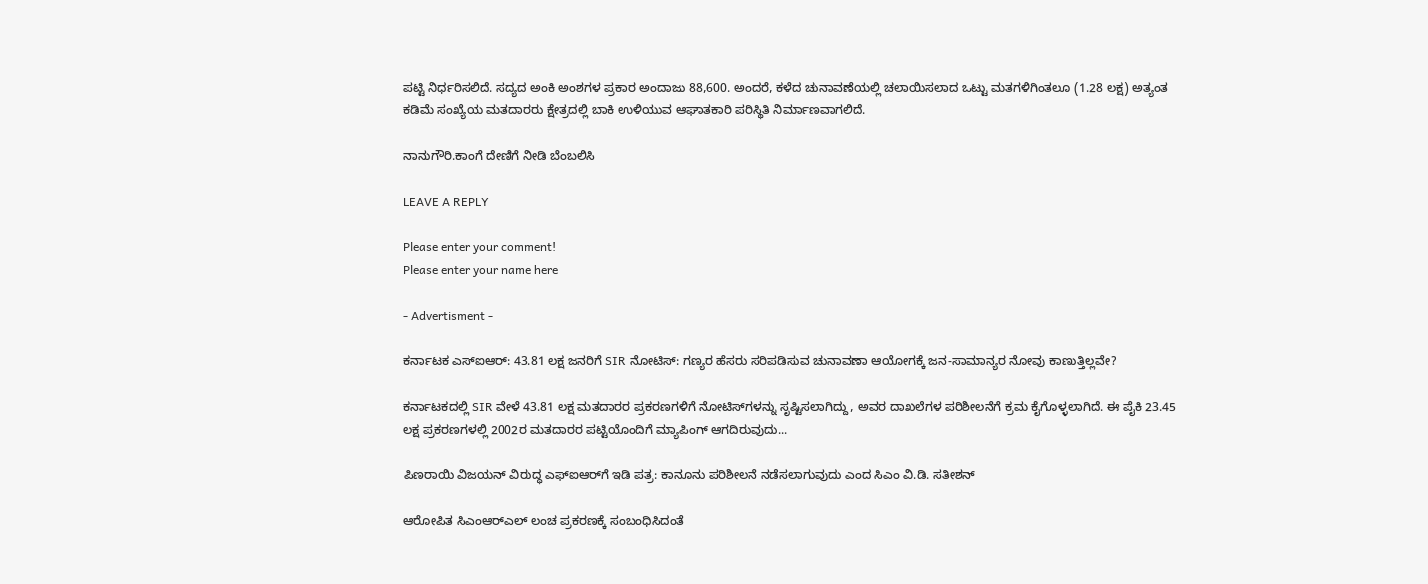ಪಟ್ಟಿ ನಿರ್ಧರಿಸಲಿದೆ. ಸದ್ಯದ ಅಂಕಿ ಅಂಶಗಳ ಪ್ರಕಾರ ಅಂದಾಜು 88,600. ಅಂದರೆ, ಕಳೆದ ಚುನಾವಣೆಯಲ್ಲಿ ಚಲಾಯಿಸಲಾದ ಒಟ್ಟು ಮತಗಳಿಗಿಂತಲೂ (1.28 ಲಕ್ಷ) ಅತ್ಯಂತ ಕಡಿಮೆ ಸಂಖ್ಯೆಯ ಮತದಾರರು ಕ್ಷೇತ್ರದಲ್ಲಿ ಬಾಕಿ ಉಳಿಯುವ ಆಘಾತಕಾರಿ ಪರಿಸ್ಥಿತಿ ನಿರ್ಮಾಣವಾಗಲಿದೆ.

ನಾನುಗೌರಿ.ಕಾಂಗೆ ದೇಣಿಗೆ ನೀಡಿ ಬೆಂಬಲಿಸಿ

LEAVE A REPLY

Please enter your comment!
Please enter your name here

- Advertisment -

ಕರ್ನಾಟಕ ಎಸ್ಐಆರ್: 43.81 ಲಕ್ಷ ಜನರಿಗೆ SIR ನೋಟಿಸ್: ಗಣ್ಯರ ಹೆಸರು ಸರಿಪಡಿಸುವ ಚುನಾವಣಾ ಆಯೋಗಕ್ಕೆ ಜನ-ಸಾಮಾನ್ಯರ ನೋವು ಕಾಣುತ್ತಿಲ್ಲವೇ?

ಕರ್ನಾಟಕದಲ್ಲಿ SIR ವೇಳೆ 43.81 ಲಕ್ಷ ಮತದಾರರ ಪ್ರಕರಣಗಳಿಗೆ ನೋಟಿಸ್‌ಗಳನ್ನು ಸೃಷ್ಟಿಸಲಾಗಿದ್ದು, ಅವರ ದಾಖಲೆಗಳ ಪರಿಶೀಲನೆಗೆ ಕ್ರಮ ಕೈಗೊಳ್ಳಲಾಗಿದೆ. ಈ ಪೈಕಿ 23.45 ಲಕ್ಷ ಪ್ರಕರಣಗಳಲ್ಲಿ 2002ರ ಮತದಾರರ ಪಟ್ಟಿಯೊಂದಿಗೆ ಮ್ಯಾಪಿಂಗ್ ಆಗದಿರುವುದು...

ಪಿಣರಾಯಿ ವಿಜಯನ್ ವಿರುದ್ಧ ಎಫ್‌ಐಆರ್‌ಗೆ ಇಡಿ ಪತ್ರ: ಕಾನೂನು ಪರಿಶೀಲನೆ ನಡೆಸಲಾಗುವುದು ಎಂದ ಸಿಎಂ ವಿ.ಡಿ. ಸತೀಶನ್

ಆರೋಪಿತ ಸಿಎಂಆರ್‌ಎಲ್ ಲಂಚ ಪ್ರಕರಣಕ್ಕೆ ಸಂಬಂಧಿಸಿದಂತೆ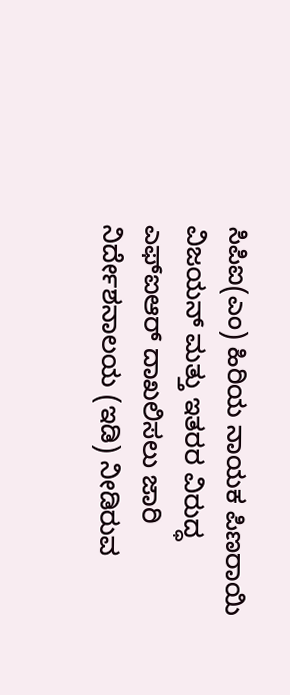ಸಿಪಿಐ(ಎಂ) ಹಿರಿಯ ನಾಯಕ ಪಿಣರಾಯಿ ವಿಜಯನ್ ಮತ್ತು ಇತರರ ವಿರುದ್ಧ ಎಫ್‌ಐಆರ್ ದಾಖಲಿಸಲು ಜಾರಿ ನಿರ್ದೇಶನಾಲಯ (ಇಡಿ) ನೀಡಿರುವ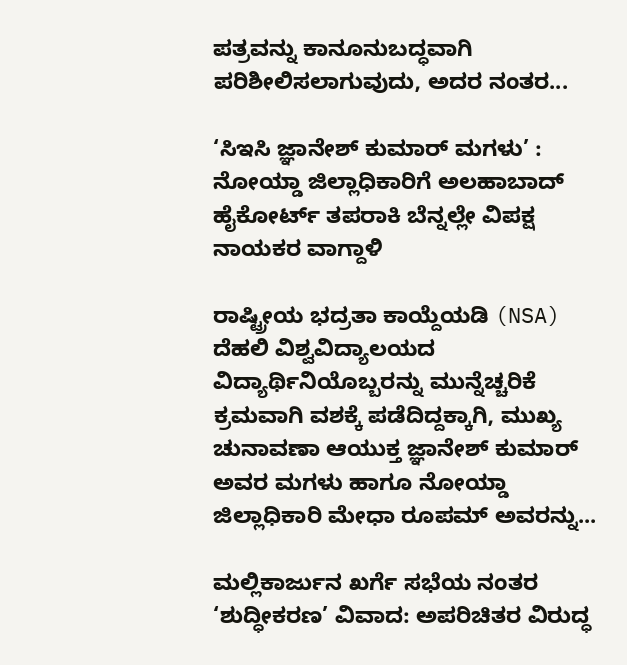ಪತ್ರವನ್ನು ಕಾನೂನುಬದ್ಧವಾಗಿ ಪರಿಶೀಲಿಸಲಾಗುವುದು, ಅದರ ನಂತರ...

‘ಸಿಇಸಿ ಜ್ಞಾನೇಶ್ ಕುಮಾರ್ ಮಗಳು’ : ನೋಯ್ಡಾ ಜಿಲ್ಲಾಧಿಕಾರಿಗೆ ಅಲಹಾಬಾದ್ ಹೈಕೋರ್ಟ್ ತಪರಾಕಿ ಬೆನ್ನಲ್ಲೇ ವಿಪಕ್ಷ ನಾಯಕರ ವಾಗ್ದಾಳಿ

ರಾಷ್ಟ್ರೀಯ ಭದ್ರತಾ ಕಾಯ್ದೆಯಡಿ (NSA) ದೆಹಲಿ ವಿಶ್ವವಿದ್ಯಾಲಯದ ವಿದ್ಯಾರ್ಥಿನಿಯೊಬ್ಬರನ್ನು ಮುನ್ನೆಚ್ಚರಿಕೆ ಕ್ರಮವಾಗಿ ವಶಕ್ಕೆ ಪಡೆದಿದ್ದಕ್ಕಾಗಿ, ಮುಖ್ಯ ಚುನಾವಣಾ ಆಯುಕ್ತ ಜ್ಞಾನೇಶ್ ಕುಮಾರ್ ಅವರ ಮಗಳು ಹಾಗೂ ನೋಯ್ಡಾ ಜಿಲ್ಲಾಧಿಕಾರಿ ಮೇಧಾ ರೂಪಮ್ ಅವರನ್ನು...

ಮಲ್ಲಿಕಾರ್ಜುನ ಖರ್ಗೆ ಸಭೆಯ ನಂತರ ‘ಶುದ್ಧೀಕರಣ’ ವಿವಾದ: ಅಪರಿಚಿತರ ವಿರುದ್ಧ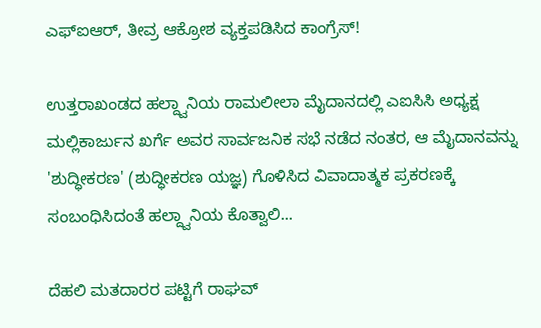ಎಫ್‌ಐಆರ್, ತೀವ್ರ ಆಕ್ರೋಶ ವ್ಯಕ್ತಪಡಿಸಿದ ಕಾಂಗ್ರೆಸ್!

ಉತ್ತರಾಖಂಡದ ಹಲ್ದ್ವಾನಿಯ ರಾಮಲೀಲಾ ಮೈದಾನದಲ್ಲಿ ಎಐಸಿಸಿ ಅಧ್ಯಕ್ಷ ಮಲ್ಲಿಕಾರ್ಜುನ ಖರ್ಗೆ ಅವರ ಸಾರ್ವಜನಿಕ ಸಭೆ ನಡೆದ ನಂತರ, ಆ ಮೈದಾನವನ್ನು 'ಶುದ್ಧೀಕರಣ' (ಶುದ್ಧೀಕರಣ ಯಜ್ಞ) ಗೊಳಿಸಿದ ವಿವಾದಾತ್ಮಕ ಪ್ರಕರಣಕ್ಕೆ ಸಂಬಂಧಿಸಿದಂತೆ ಹಲ್ದ್ವಾನಿಯ ಕೊತ್ವಾಲಿ...

ದೆಹಲಿ ಮತದಾರರ ಪಟ್ಟಿಗೆ ರಾಘವ್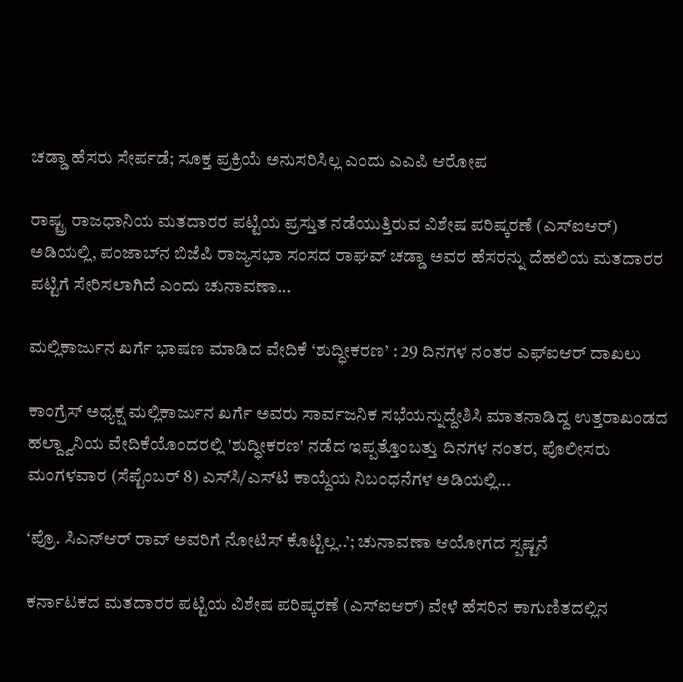ಚಡ್ಡಾ ಹೆಸರು ಸೇರ್ಪಡೆ; ಸೂಕ್ತ ಪ್ರಕ್ರಿಯೆ ಅನುಸರಿಸಿಲ್ಲ ಎಂದು ಎಎಪಿ ಆರೋಪ

ರಾಷ್ಟ್ರ ರಾಜಧಾನಿಯ ಮತದಾರರ ಪಟ್ಟಿಯ ಪ್ರಸ್ತುತ ನಡೆಯುತ್ತಿರುವ ವಿಶೇಷ ಪರಿಷ್ಕರಣೆ (ಎಸ್‌ಐಆರ್) ಅಡಿಯಲ್ಲಿ, ಪಂಜಾಬ್‌ನ ಬಿಜೆಪಿ ರಾಜ್ಯಸಭಾ ಸಂಸದ ರಾಘವ್ ಚಡ್ಡಾ ಅವರ ಹೆಸರನ್ನು ದೆಹಲಿಯ ಮತದಾರರ ಪಟ್ಟಿಗೆ ಸೇರಿಸಲಾಗಿದೆ ಎಂದು ಚುನಾವಣಾ...

ಮಲ್ಲಿಕಾರ್ಜುನ ಖರ್ಗೆ ಭಾಷಣ ಮಾಡಿದ ವೇದಿಕೆ ‘ಶುದ್ಧೀಕರಣ’ : 29 ದಿನಗಳ ನಂತರ ಎಫ್‌ಐಆರ್ ದಾಖಲು

ಕಾಂಗ್ರೆಸ್ ಅಧ್ಯಕ್ಷ ಮಲ್ಲಿಕಾರ್ಜುನ ಖರ್ಗೆ ಅವರು ಸಾರ್ವಜನಿಕ ಸಭೆಯನ್ನುದ್ದೇಶಿಸಿ ಮಾತನಾಡಿದ್ದ ಉತ್ತರಾಖಂಡದ ಹಲ್ದ್ವಾನಿಯ ವೇದಿಕೆಯೊಂದರಲ್ಲಿ 'ಶುದ್ಧೀಕರಣ' ನಡೆದ ಇಪ್ಪತ್ತೊಂಬತ್ತು ದಿನಗಳ ನಂತರ, ಪೊಲೀಸರು ಮಂಗಳವಾರ (ಸೆಪ್ಟೆಂಬರ್ 8) ಎಸ್‌ಸಿ/ಎಸ್‌ಟಿ ಕಾಯ್ದೆಯ ನಿಬಂಧನೆಗಳ ಅಡಿಯಲ್ಲಿ...

‘ಪ್ರೊ. ಸಿಎನ್ಆರ್ ರಾವ್‌ ಅವರಿಗೆ ನೋಟಿಸ್ ಕೊಟ್ಟಿಲ್ಲ..’; ಚುನಾವಣಾ ಆಯೋಗದ ಸ್ಪಷ್ಟನೆ

ಕರ್ನಾಟಕದ ಮತದಾರರ ಪಟ್ಟಿಯ ವಿಶೇಷ ಪರಿಷ್ಕರಣೆ (ಎಸ್‌ಐಆರ್) ವೇಳೆ ಹೆಸರಿನ ಕಾಗುಣಿತದಲ್ಲಿನ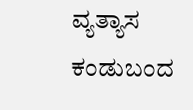ವ್ಯತ್ಯಾಸ ಕಂಡುಬಂದ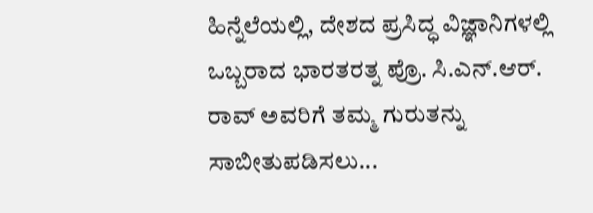ಹಿನ್ನೆಲೆಯಲ್ಲಿ, ದೇಶದ ಪ್ರಸಿದ್ಧ ವಿಜ್ಞಾನಿಗಳಲ್ಲಿ ಒಬ್ಬರಾದ ಭಾರತರತ್ನ ಪ್ರೊ. ಸಿ.ಎನ್.ಆರ್. ರಾವ್ ಅವರಿಗೆ ತಮ್ಮ ಗುರುತನ್ನು ಸಾಬೀತುಪಡಿಸಲು...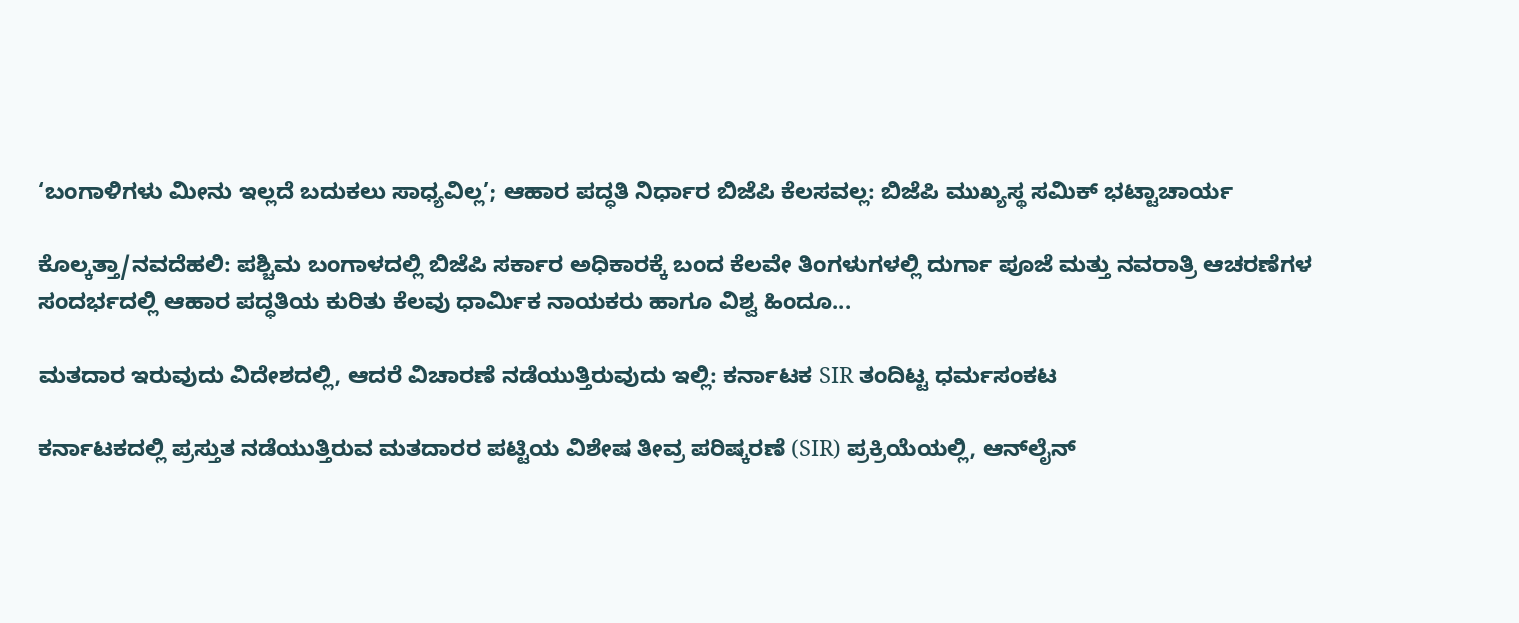‘ಬಂಗಾಳಿಗಳು ಮೀನು ಇಲ್ಲದೆ ಬದುಕಲು ಸಾಧ್ಯವಿಲ್ಲ’; ಆಹಾರ ಪದ್ಧತಿ ನಿರ್ಧಾರ ಬಿಜೆಪಿ ಕೆಲಸವಲ್ಲ: ಬಿಜೆಪಿ ಮುಖ್ಯಸ್ಥ ಸಮಿಕ್ ಭಟ್ಟಾಚಾರ್ಯ

ಕೊಲ್ಕತ್ತಾ/ನವದೆಹಲಿ: ಪಶ್ಚಿಮ ಬಂಗಾಳದಲ್ಲಿ ಬಿಜೆಪಿ ಸರ್ಕಾರ ಅಧಿಕಾರಕ್ಕೆ ಬಂದ ಕೆಲವೇ ತಿಂಗಳುಗಳಲ್ಲಿ ದುರ್ಗಾ ಪೂಜೆ ಮತ್ತು ನವರಾತ್ರಿ ಆಚರಣೆಗಳ ಸಂದರ್ಭದಲ್ಲಿ ಆಹಾರ ಪದ್ಧತಿಯ ಕುರಿತು ಕೆಲವು ಧಾರ್ಮಿಕ ನಾಯಕರು ಹಾಗೂ ವಿಶ್ವ ಹಿಂದೂ...

ಮತದಾರ ಇರುವುದು ವಿದೇಶದಲ್ಲಿ, ಆದರೆ ವಿಚಾರಣೆ ನಡೆಯುತ್ತಿರುವುದು ಇಲ್ಲಿ: ಕರ್ನಾಟಕ SIR ತಂದಿಟ್ಟ ಧರ್ಮಸಂಕಟ

ಕರ್ನಾಟಕದಲ್ಲಿ ಪ್ರಸ್ತುತ ನಡೆಯುತ್ತಿರುವ ಮತದಾರರ ಪಟ್ಟಿಯ ವಿಶೇಷ ತೀವ್ರ ಪರಿಷ್ಕರಣೆ (SIR) ಪ್ರಕ್ರಿಯೆಯಲ್ಲಿ, ಆನ್‌ಲೈನ್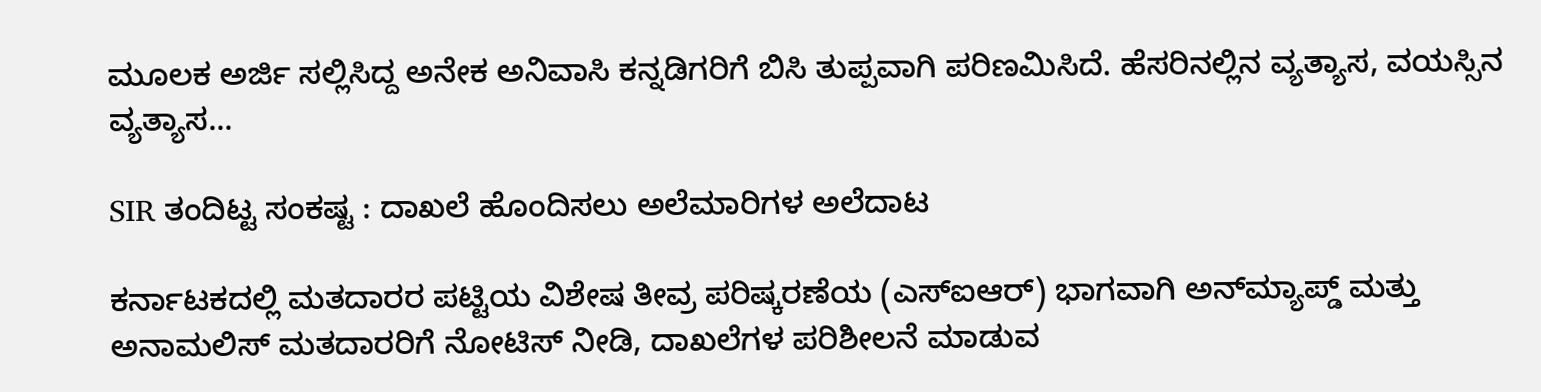ಮೂಲಕ ಅರ್ಜಿ ಸಲ್ಲಿಸಿದ್ದ ಅನೇಕ ಅನಿವಾಸಿ ಕನ್ನಡಿಗರಿಗೆ ಬಿಸಿ ತುಪ್ಪವಾಗಿ ಪರಿಣಮಿಸಿದೆ. ಹೆಸರಿನಲ್ಲಿನ ವ್ಯತ್ಯಾಸ, ವಯಸ್ಸಿನ ವ್ಯತ್ಯಾಸ...

SIR ತಂದಿಟ್ಟ ಸಂಕಷ್ಟ : ದಾಖಲೆ ಹೊಂದಿಸಲು ಅಲೆಮಾರಿಗಳ ಅಲೆದಾಟ

ಕರ್ನಾಟಕದಲ್ಲಿ ಮತದಾರರ ಪಟ್ಟಿಯ ವಿಶೇಷ ತೀವ್ರ ಪರಿಷ್ಕರಣೆಯ (ಎಸ್‌ಐಆರ್) ಭಾಗವಾಗಿ ಅನ್‌ಮ್ಯಾಪ್ಡ್ ಮತ್ತು ಅನಾಮಲಿಸ್ ಮತದಾರರಿಗೆ ನೋಟಿಸ್ ನೀಡಿ, ದಾಖಲೆಗಳ ಪರಿಶೀಲನೆ ಮಾಡುವ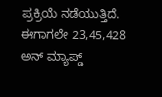ಪ್ರಕ್ರಿಯೆ ನಡೆಯುತ್ತಿದೆ. ಈಗಾಗಲೇ 23,45,428 ಅನ್‌ ಮ್ಯಾಪ್ಡ್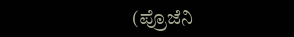(ಪ್ರೊಜೆನಿ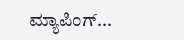ಮ್ಯಾಪಿಂಗ್...